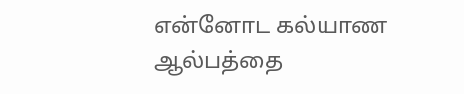என்னோட கல்யாண ஆல்பத்தை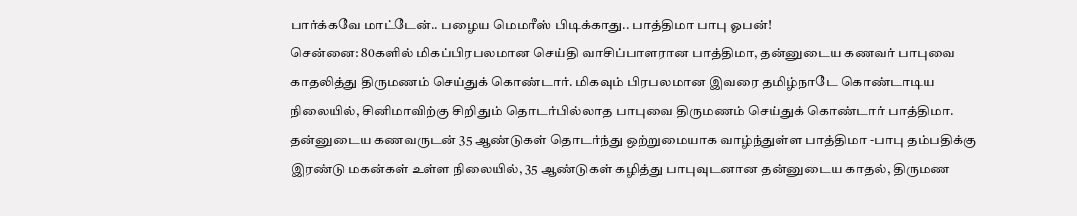பார்க்கவே மாட்டேன்.. பழைய மெமரீஸ் பிடிக்காது.. பாத்திமா பாபு ஓபன்!
சென்னை: 80களில் மிகப்பிரபலமான செய்தி வாசிப்பாளரான பாத்திமா, தன்னுடைய கணவர் பாபுவை காதலித்து திருமணம் செய்துக் கொண்டார். மிகவும் பிரபலமான இவரை தமிழ்நாடே கொண்டாடிய நிலையில், சினிமாவிற்கு சிறிதும் தொடர்பில்லாத பாபுவை திருமணம் செய்துக் கொண்டார் பாத்திமா.
தன்னுடைய கணவருடன் 35 ஆண்டுகள் தொடர்ந்து ஒற்றுமையாக வாழ்ந்துள்ள பாத்திமா -பாபு தம்பதிக்கு இரண்டு மகன்கள் உள்ள நிலையில், 35 ஆண்டுகள் கழித்து பாபுவுடனான தன்னுடைய காதல், திருமண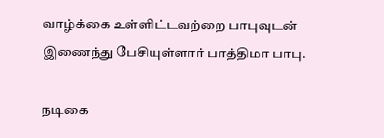வாழ்க்கை உள்ளிட்டவற்றை பாபுவுடன் இணைந்து பேசியுள்ளார் பாத்திமா பாபு.

நடிகை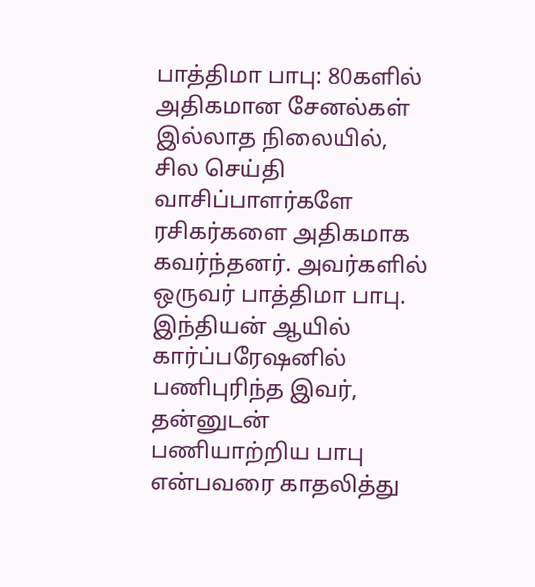பாத்திமா பாபு: 80களில் அதிகமான சேனல்கள் இல்லாத நிலையில், சில செய்தி வாசிப்பாளர்களே ரசிகர்களை அதிகமாக கவர்ந்தனர். அவர்களில் ஒருவர் பாத்திமா பாபு. இந்தியன் ஆயில் கார்ப்பரேஷனில் பணிபுரிந்த இவர், தன்னுடன் பணியாற்றிய பாபு என்பவரை காதலித்து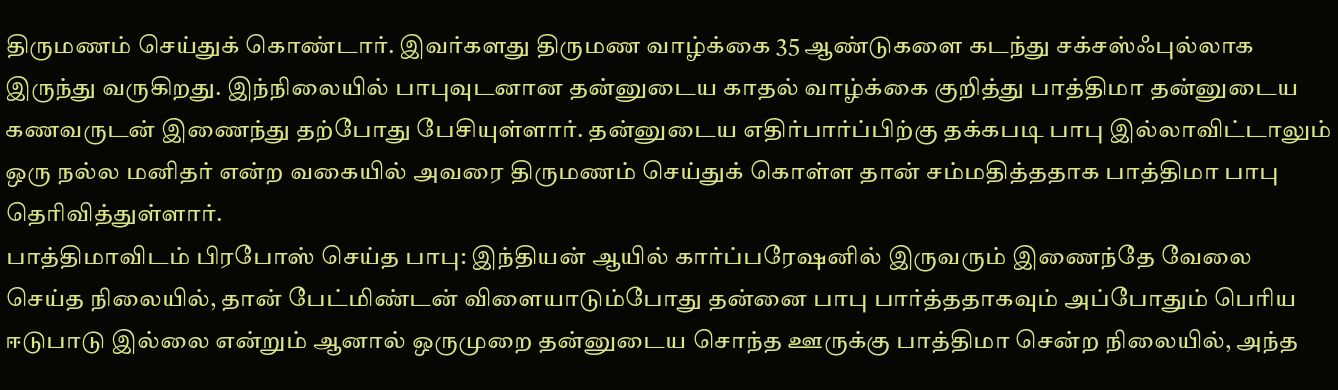திருமணம் செய்துக் கொண்டார். இவர்களது திருமண வாழ்க்கை 35 ஆண்டுகளை கடந்து சக்சஸ்ஃபுல்லாக இருந்து வருகிறது. இந்நிலையில் பாபுவுடனான தன்னுடைய காதல் வாழ்க்கை குறித்து பாத்திமா தன்னுடைய கணவருடன் இணைந்து தற்போது பேசியுள்ளார். தன்னுடைய எதிர்பார்ப்பிற்கு தக்கபடி பாபு இல்லாவிட்டாலும் ஒரு நல்ல மனிதர் என்ற வகையில் அவரை திருமணம் செய்துக் கொள்ள தான் சம்மதித்ததாக பாத்திமா பாபு தெரிவித்துள்ளார்.
பாத்திமாவிடம் பிரபோஸ் செய்த பாபு: இந்தியன் ஆயில் கார்ப்பரேஷனில் இருவரும் இணைந்தே வேலை செய்த நிலையில், தான் பேட்மிண்டன் விளையாடும்போது தன்னை பாபு பார்த்ததாகவும் அப்போதும் பெரிய ஈடுபாடு இல்லை என்றும் ஆனால் ஒருமுறை தன்னுடைய சொந்த ஊருக்கு பாத்திமா சென்ற நிலையில், அந்த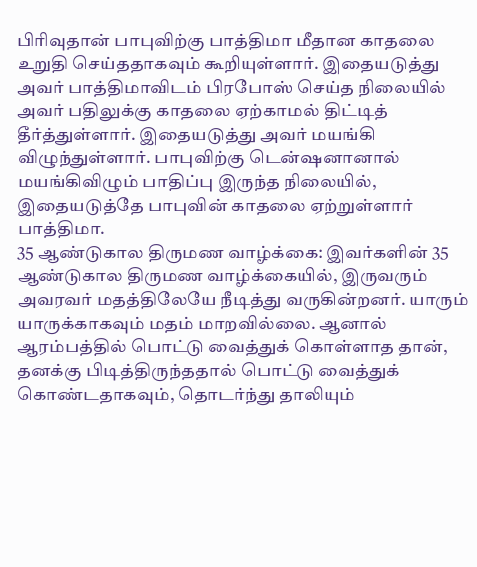பிரிவுதான் பாபுவிற்கு பாத்திமா மீதான காதலை உறுதி செய்ததாகவும் கூறியுள்ளார். இதையடுத்து அவர் பாத்திமாவிடம் பிரபோஸ் செய்த நிலையில் அவர் பதிலுக்கு காதலை ஏற்காமல் திட்டித் தீர்த்துள்ளார். இதையடுத்து அவர் மயங்கி விழுந்துள்ளார். பாபுவிற்கு டென்ஷனானால் மயங்கிவிழும் பாதிப்பு இருந்த நிலையில், இதையடுத்தே பாபுவின் காதலை ஏற்றுள்ளார் பாத்திமா.
35 ஆண்டுகால திருமண வாழ்க்கை: இவர்களின் 35 ஆண்டுகால திருமண வாழ்க்கையில், இருவரும் அவரவர் மதத்திலேயே நீடித்து வருகின்றனர். யாரும் யாருக்காகவும் மதம் மாறவில்லை. ஆனால் ஆரம்பத்தில் பொட்டு வைத்துக் கொள்ளாத தான், தனக்கு பிடித்திருந்ததால் பொட்டு வைத்துக் கொண்டதாகவும், தொடர்ந்து தாலியும்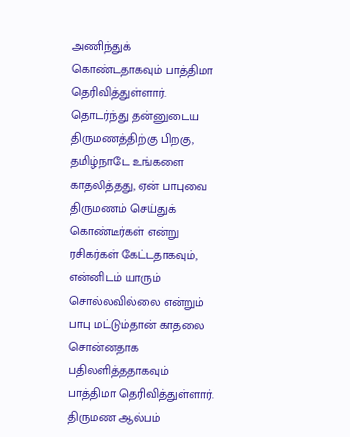அணிந்துக் கொண்டதாகவும் பாத்திமா தெரிவித்துள்ளார். தொடர்ந்து தன்னுடைய திருமணத்திற்கு பிறகு, தமிழ்நாடே உங்களை காதலித்தது, ஏன் பாபுவை திருமணம் செய்துக் கொண்டீர்கள் என்று ரசிகர்கள் கேட்டதாகவும், என்னிடம் யாரும் சொல்லவில்லை என்றும் பாபு மட்டும்தான் காதலை சொன்னதாக பதிலளித்ததாகவும் பாத்திமா தெரிவித்துள்ளார்.
திருமண ஆல்பம்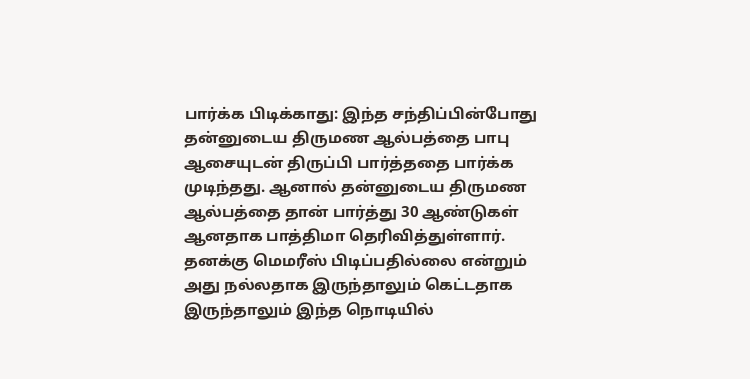பார்க்க பிடிக்காது: இந்த சந்திப்பின்போது தன்னுடைய திருமண ஆல்பத்தை பாபு ஆசையுடன் திருப்பி பார்த்ததை பார்க்க முடிந்தது. ஆனால் தன்னுடைய திருமண ஆல்பத்தை தான் பார்த்து 30 ஆண்டுகள் ஆனதாக பாத்திமா தெரிவித்துள்ளார். தனக்கு மெமரீஸ் பிடிப்பதில்லை என்றும் அது நல்லதாக இருந்தாலும் கெட்டதாக இருந்தாலும் இந்த நொடியில்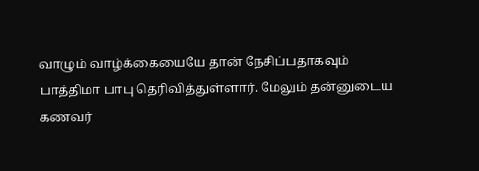வாழும் வாழ்க்கையையே தான் நேசிப்பதாகவும் பாத்திமா பாபு தெரிவித்துள்ளார். மேலும் தன்னுடைய கணவர்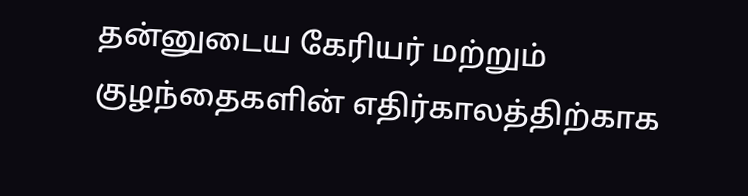தன்னுடைய கேரியர் மற்றும் குழந்தைகளின் எதிர்காலத்திற்காக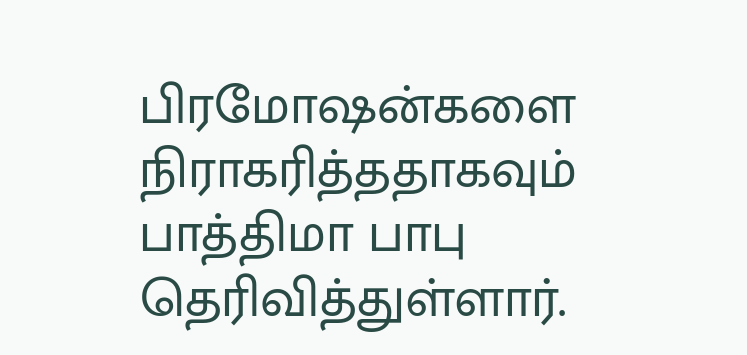பிரமோஷன்களை நிராகரித்ததாகவும் பாத்திமா பாபு தெரிவித்துள்ளார்.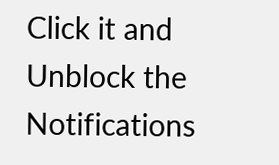Click it and Unblock the Notifications